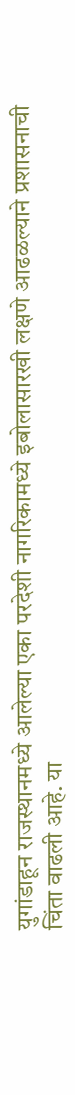युगांडाहून राजस्थानमध्ये आलेल्या एका परदेशी नागरिकामध्ये इबोलासारखी लक्षणे आढळल्याने प्रशासनाची चिंता वाढली आहे. या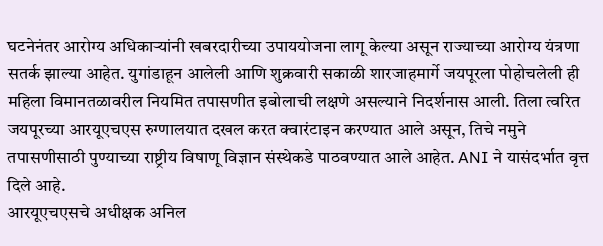घटनेनंतर आरोग्य अधिकाऱ्यांनी खबरदारीच्या उपाययोजना लागू केल्या असून राज्याच्या आरोग्य यंत्रणा सतर्क झाल्या आहेत. युगांडाहून आलेली आणि शुक्रवारी सकाळी शारजाहमार्गे जयपूरला पोहोचलेली ही महिला विमानतळावरील नियमित तपासणीत इबोलाची लक्षणे असल्याने निदर्शनास आली. तिला त्वरित जयपूरच्या आरयूएचएस रुग्णालयात दखल करत क्वारंटाइन करण्यात आले असून, तिचे नमुने तपासणीसाठी पुण्याच्या राष्ट्रीय विषाणू विज्ञान संस्थेकडे पाठवण्यात आले आहेत. ANI ने यासंदर्भात वृत्त दिले आहे.
आरयूएचएसचे अधीक्षक अनिल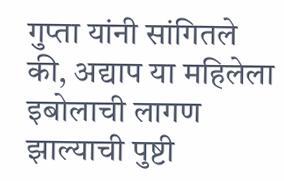गुप्ता यांनी सांगितले की, अद्याप या महिलेला इबोलाची लागण झाल्याची पुष्टी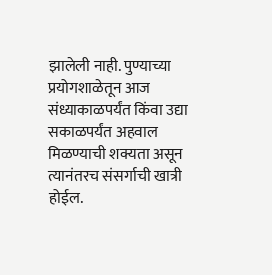झालेली नाही. पुण्याच्या प्रयोगशाळेतून आज संध्याकाळपर्यंत किंवा उद्या सकाळपर्यंत अहवाल मिळण्याची शक्यता असून त्यानंतरच संसर्गाची खात्री होईल.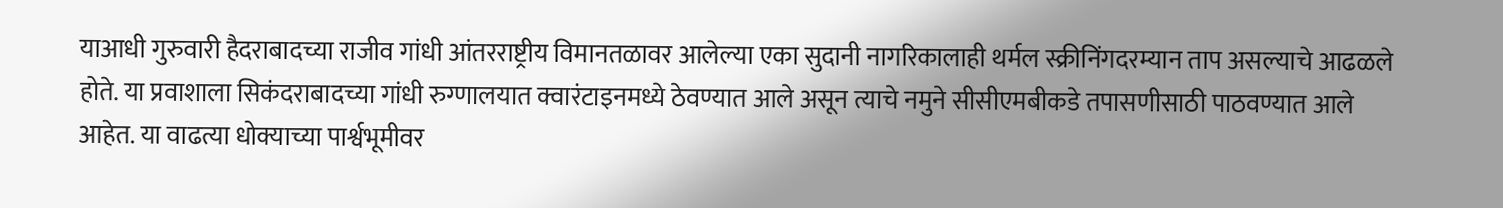याआधी गुरुवारी हैदराबादच्या राजीव गांधी आंतरराष्ट्रीय विमानतळावर आलेल्या एका सुदानी नागरिकालाही थर्मल स्क्रीनिंगदरम्यान ताप असल्याचे आढळले होते. या प्रवाशाला सिकंदराबादच्या गांधी रुग्णालयात क्वारंटाइनमध्ये ठेवण्यात आले असून त्याचे नमुने सीसीएमबीकडे तपासणीसाठी पाठवण्यात आले आहेत. या वाढत्या धोक्याच्या पार्श्वभूमीवर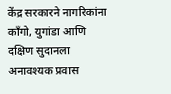केंद्र सरकारने नागरिकांना काँगो, युगांडा आणि दक्षिण सुदानला अनावश्यक प्रवास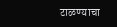टाळण्याचा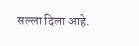सल्ला दिला आहे.